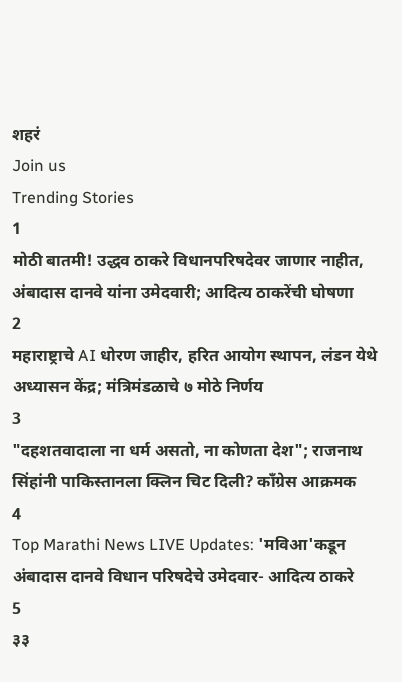शहरं
Join us
Trending Stories
1
मोठी बातमी! उद्धव ठाकरे विधानपरिषदेवर जाणार नाहीत, अंबादास दानवे यांना उमेदवारी; आदित्य ठाकरेंची घोषणा
2
महाराष्ट्राचे AI धोरण जाहीर, हरित आयोग स्थापन, लंडन येथे अध्यासन केंद्र; मंत्रिमंडळाचे ७ मोठे निर्णय
3
"दहशतवादाला ना धर्म असतो, ना कोणता देश"; राजनाथ सिंहांनी पाकिस्तानला क्लिन चिट दिली? काँग्रेस आक्रमक
4
Top Marathi News LIVE Updates: 'मविआ'कडून अंबादास दानवे विधान परिषदेचे उमेदवार- आदित्य ठाकरे
5
३३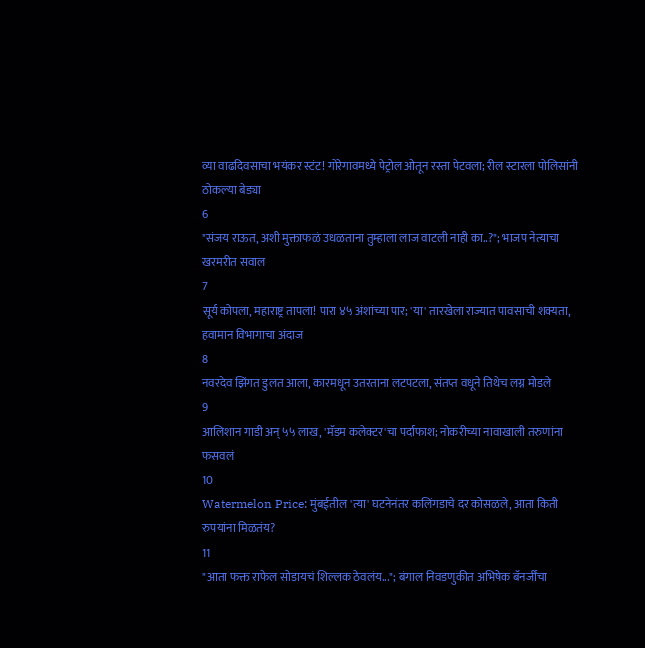व्या वाढदिवसाचा भयंकर स्टंट! गोरेगावमध्ये पेट्रोल ओतून रस्ता पेटवला; रील स्टारला पोलिसांनी ठोकल्या बेड्या
6
"संजय राऊत, अशी मुक्ताफळं उधळताना तुम्हाला लाज वाटली नाही का..?"; भाजप नेत्याचा खरमरीत सवाल
7
सूर्य कोपला, महाराष्ट्र तापला! पारा ४५ अंशांच्या पार; 'या' तारखेला राज्यात पावसाची शक्यता, हवामान विभागाचा अंदाज
8
नवरदेव झिंगत डुलत आला, कारमधून उतरताना लटपटला, संतप्त वधूने तिथेच लग्न मोडले
9
आलिशान गाडी अन् ५५ लाख, 'मॅडम कलेक्टर'चा पर्दाफाश; नोकरीच्या नावाखाली तरुणांना फसवलं
10
Watermelon Price: मुंबईतील 'त्या' घटनेनंतर कलिंगडाचे दर कोसळले, आता किती रुपयांना मिळतंय?
11
"आता फक्त राफेल सोडायचं शिल्लक ठेवलंय..."; बंगाल निवडणुकीत अभिषेक बॅनर्जींचा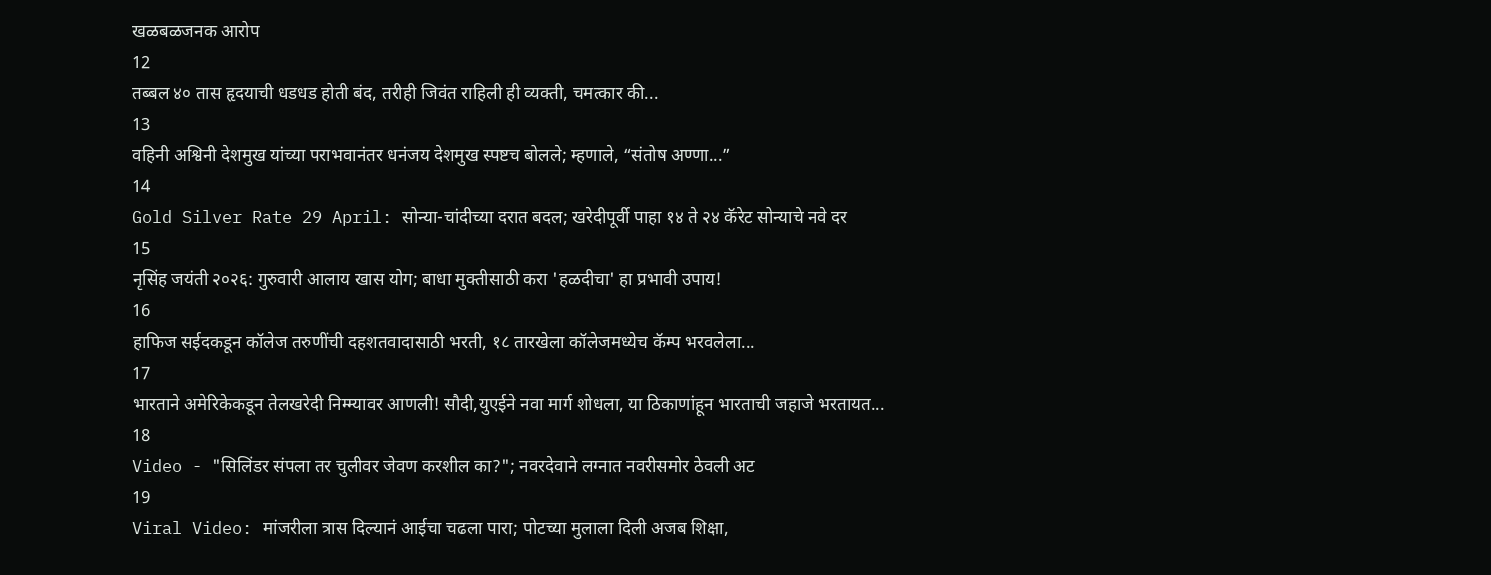खळबळजनक आरोप
12
तब्बल ४० तास हृदयाची धडधड होती बंद, तरीही जिवंत राहिली ही व्यक्ती, चमत्कार की...
13
वहिनी अश्विनी देशमुख यांच्या पराभवानंतर धनंजय देशमुख स्पष्टच बोलले; म्हणाले, “संतोष अण्णा...”
14
Gold Silver Rate 29 April: सोन्या-चांदीच्या दरात बदल; खरेदीपूर्वी पाहा १४ ते २४ कॅरेट सोन्याचे नवे दर
15
नृसिंह जयंती २०२६: गुरुवारी आलाय खास योग; बाधा मुक्तीसाठी करा 'हळदीचा' हा प्रभावी उपाय!
16
हाफिज सईदकडून कॉलेज तरुणींची दहशतवादासाठी भरती, १८ तारखेला कॉलेजमध्येच कॅम्प भरवलेला...
17
भारताने अमेरिकेकडून तेलखरेदी निम्म्यावर आणली! सौदी,युएईने नवा मार्ग शोधला, या ठिकाणांहून भारताची जहाजे भरतायत...
18
Video - "सिलिंडर संपला तर चुलीवर जेवण करशील का?"; नवरदेवाने लग्नात नवरीसमोर ठेवली अट
19
Viral Video: मांजरीला त्रास दिल्यानं आईचा चढला पारा; पोटच्या मुलाला दिली अजब शिक्षा,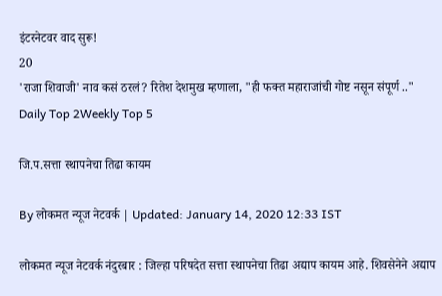इंटरनेटवर वाद सुरू!
20
'राजा शिवाजी' नाव कसं ठरलं? रितेश देशमुख म्हणाला, "ही फक्त महाराजांची गोष्ट नसून संपूर्ण .."
Daily Top 2Weekly Top 5

जि.प.सत्ता स्थापनेचा तिढा कायम

By लोकमत न्यूज नेटवर्क | Updated: January 14, 2020 12:33 IST

लोकमत न्यूज नेटवर्क नंदुरबार : जिल्हा परिषदेत सत्ता स्थापनेचा तिढा अद्याप कायम आहे. शिवसेनेने अद्याप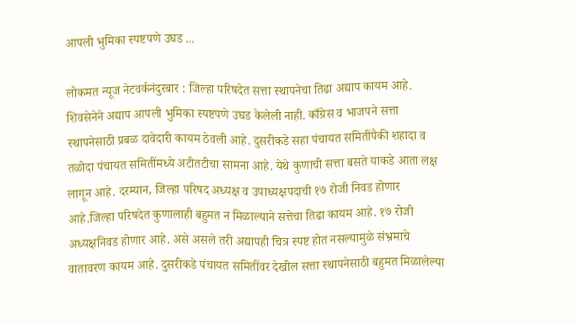आपली भुमिका स्पष्टपणे उघड ...

लोकमत न्यूज नेटवर्कनंदुरबार : जिल्हा परिषदेत सत्ता स्थापनेचा तिढा अद्याप कायम आहे. शिवसेनेने अद्याप आपली भुमिका स्पष्टपणे उघड केलेली नाही. काँग्रेस व भाजपने सत्ता स्थापनेसाठी प्रबळ दावेदारी कायम ठेवली आहे. दुसरीकडे सहा पंचायत समितींपैकी शहादा व तळोदा पंचायत समितींमध्ये अटीतटीचा सामना आहे. येथे कुणाची सत्ता बसते याकडे आता लक्ष लागून आहे. दरम्यान, जिल्हा परिषद अध्यक्ष व उपाध्यक्षपदाची १७ रोजी निवड होणार आहे.जिल्हा परिषदेत कुणालाही बहुमत न मिळाल्याने सत्तेचा तिढा कायम आहे. १७ रोजी अध्यक्षनिवड होणार आहे. असे असले तरी अद्यापही चित्र स्पष्ट होत नसल्यामुळे संभ्रमाचे वातावरण कायम आहे. दुसरीकडे पंचायत समितींवर देखील सत्ता स्थापनेसाठी बहुमत मिळालेल्या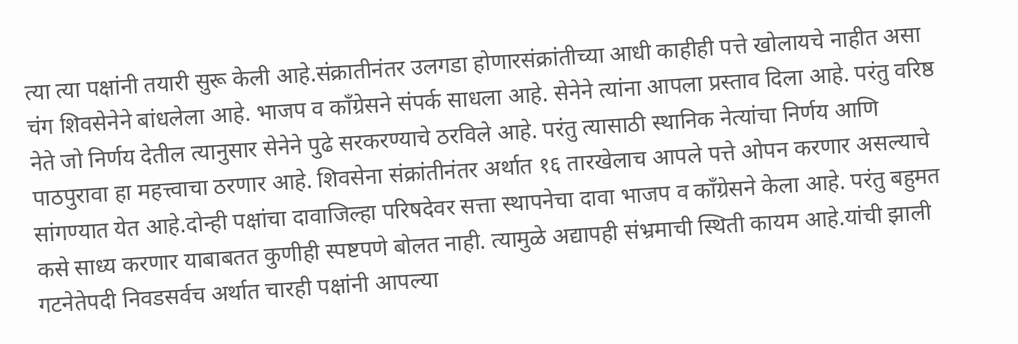त्या त्या पक्षांनी तयारी सुरू केली आहे.संक्रातीनंतर उलगडा होणारसंक्रांतीच्या आधी काहीही पत्ते खोलायचे नाहीत असा चंग शिवसेनेने बांधलेला आहे. भाजप व काँग्रेसने संपर्क साधला आहे. सेनेने त्यांना आपला प्रस्ताव दिला आहे. परंतु वरिष्ठ नेते जो निर्णय देतील त्यानुसार सेनेने पुढे सरकरण्याचे ठरविले आहे. परंतु त्यासाठी स्थानिक नेत्यांचा निर्णय आणि पाठपुरावा हा महत्त्वाचा ठरणार आहे. शिवसेना संक्रांतीनंतर अर्थात १६ तारखेलाच आपले पत्ते ओपन करणार असल्याचे सांगण्यात येत आहे.दोन्ही पक्षांचा दावाजिल्हा परिषदेवर सत्ता स्थापनेचा दावा भाजप व काँग्रेसने केला आहे. परंतु बहुमत कसे साध्य करणार याबाबतत कुणीही स्पष्टपणे बोलत नाही. त्यामुळे अद्यापही संभ्रमाची स्थिती कायम आहे.यांची झाली गटनेतेपदी निवडसर्वच अर्थात चारही पक्षांनी आपल्या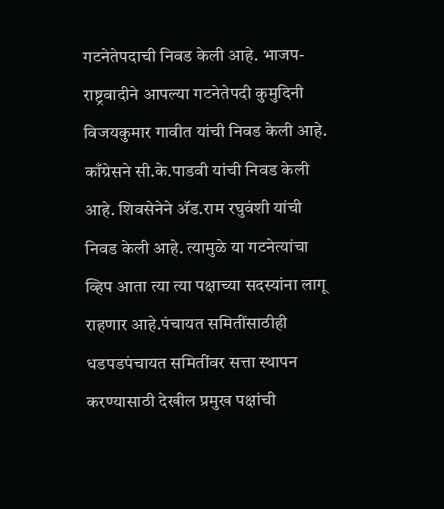गटनेतेपदाची निवड केली आहे. भाजप-राष्ट्रवादीने आपल्या गटनेतेपदी कुमुदिनी विजयकुमार गावीत यांची निवड केली आहे. काँग्रेसने सी.के.पाडवी यांची निवड केली आहे. शिवसेनेने अ‍ॅड.राम रघुवंशी यांची निवड केली आहे. त्यामुळे या गटनेत्यांचा व्हिप आता त्या त्या पक्षाच्या सदस्यांना लागू राहणार आहे.पंचायत समितींसाठीही धडपडपंचायत समितींवर सत्ता स्थापन करण्यासाठी देखील प्रमुख पक्षांची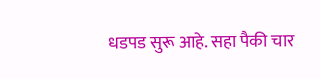धडपड सुरू आहे. सहा पैकी चार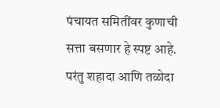पंचायत समितींवर कुणाची सत्ता बसणार हे स्पष्ट आहे. परंतु शहादा आणि तळोदा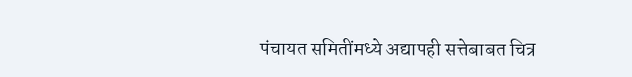पंचायत समितींमध्ये अद्यापही सत्तेबाबत चित्र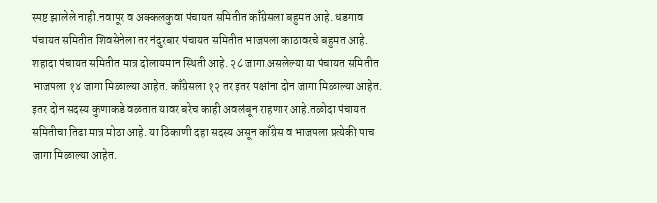स्पष्ट झालेले नाही.नवापूर व अक्कलकुवा पंचायत समितीत काँग्रेसला बहुमत आहे. धडगाव पंचायत समितीत शिवसेनेला तर नंदुरबार पंचायत समितीत भाजपला काठावरचे बहुमत आहे. शहादा पंचायत समितीत मात्र दोलायमान स्थिती आहे. २८ जागा असलेल्या या पंचायत समितीत भाजपला १४ जागा मिळाल्या आहेत. काँग्रेसला १२ तर इतर पक्षांना दोन जागा मिळाल्या आहेत. इतर दोन सदस्य कुणाकडे वळतात यावर बरेच काही अवलंबून राहणार आहे.तळोदा पंचायत समितीचा तिढा मात्र मोठा आहे. या ठिकाणी दहा सदस्य असून काँग्रेस व भाजपला प्रत्येकी पाच जागा मिळाल्या आहेत.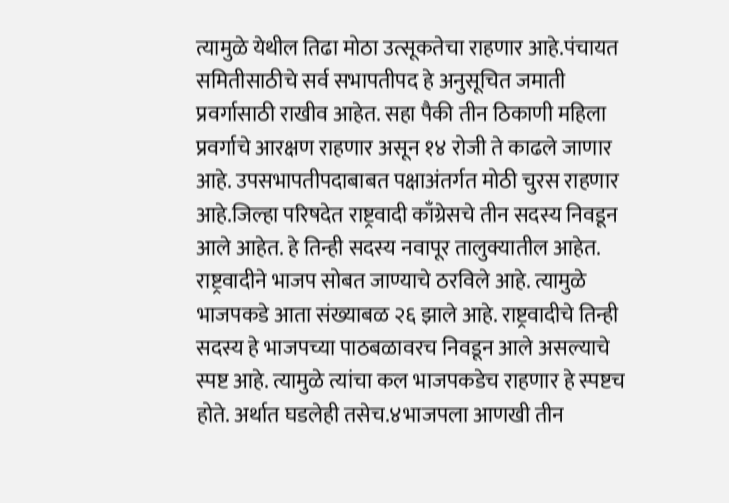त्यामुळे येथील तिढा मोठा उत्सूकतेचा राहणार आहे.पंचायत समितीसाठीचे सर्व सभापतीपद हे अनुसूचित जमाती प्रवर्गासाठी राखीव आहेत. सहा पैकी तीन ठिकाणी महिला प्रवर्गाचे आरक्षण राहणार असून १४ रोजी ते काढले जाणार आहे. उपसभापतीपदाबाबत पक्षाअंतर्गत मोठी चुरस राहणार आहे.जिल्हा परिषदेत राष्ट्रवादी काँग्रेसचे तीन सदस्य निवडून आले आहेत. हे तिन्ही सदस्य नवापूर तालुक्यातील आहेत. राष्ट्रवादीने भाजप सोबत जाण्याचे ठरविले आहे. त्यामुळे भाजपकडे आता संख्याबळ २६ झाले आहे. राष्ट्रवादीचे तिन्ही सदस्य हे भाजपच्या पाठबळावरच निवडून आले असल्याचे स्पष्ट आहे. त्यामुळे त्यांचा कल भाजपकडेच राहणार हे स्पष्टच होते. अर्थात घडलेही तसेच.४भाजपला आणखी तीन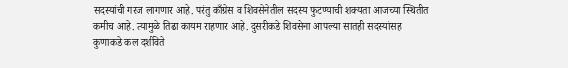सदस्यांची गरज लागणार आहे. परंतु काँग्रेस व शिवसेनेतील सदस्य फुटण्याची शक्यता आजच्या स्थितीत कमीच आहे. त्यामुळे तिढा कायम राहणार आहे. दुसरीकडे शिवसेना आपल्या सातही सदस्यांसह कुणाकडे कल दर्शविते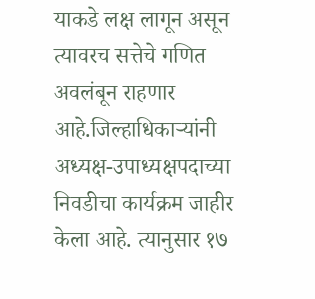याकडे लक्ष लागून असून त्यावरच सत्तेचे गणित अवलंबून राहणार आहे.जिल्हाधिकाऱ्यांनी अध्यक्ष-उपाध्यक्षपदाच्या निवडीचा कार्यक्रम जाहीर केला आहे. त्यानुसार १७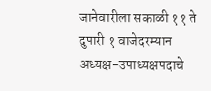जानेवारीला सकाळी ११ ते दुपारी १ वाजेदरम्यान अध्यक्ष-उपाध्यक्षपदाचे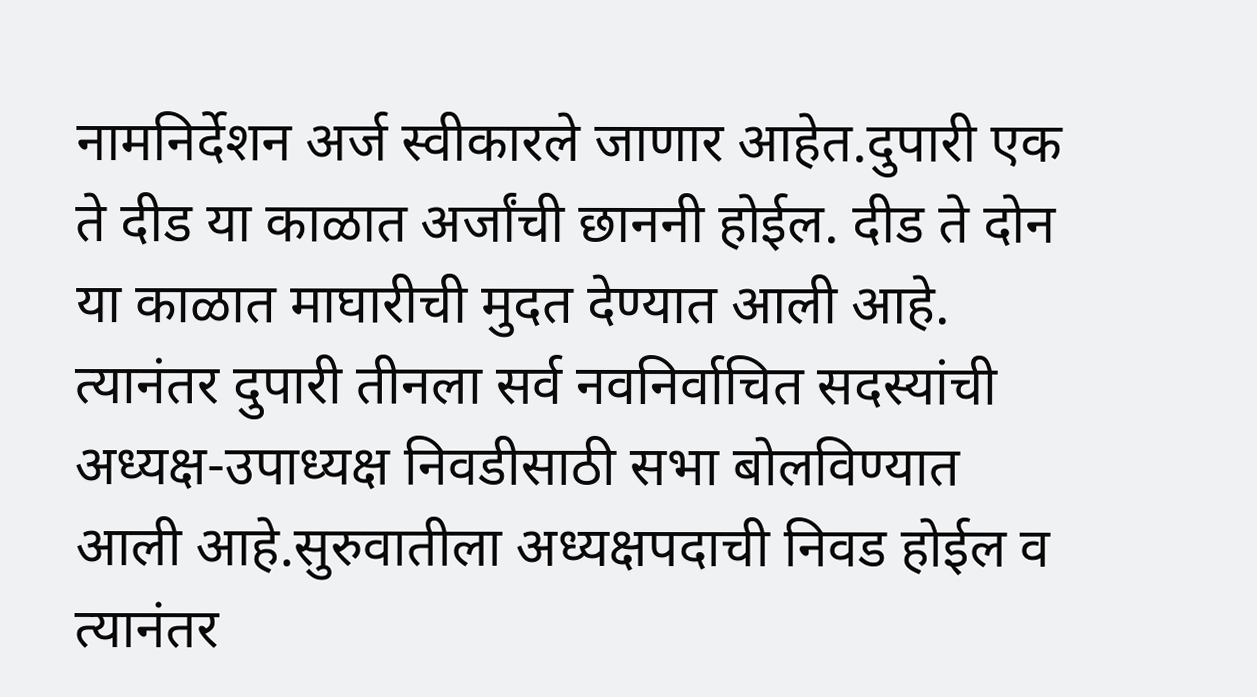नामनिर्देशन अर्ज स्वीकारले जाणार आहेत.दुपारी एक ते दीड या काळात अर्जांची छाननी होईल. दीड ते दोन या काळात माघारीची मुदत देण्यात आली आहे. त्यानंतर दुपारी तीनला सर्व नवनिर्वाचित सदस्यांची अध्यक्ष-उपाध्यक्ष निवडीसाठी सभा बोलविण्यात आली आहे.सुरुवातीला अध्यक्षपदाची निवड होईल व त्यानंतर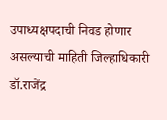उपाध्यक्षपदाची निवड होणार असल्याची माहिती जिल्हाधिकारी डॉ.राजेंद्र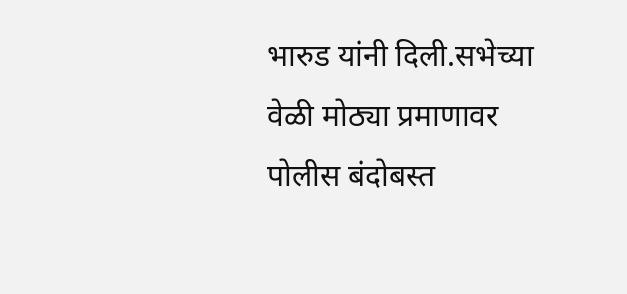भारुड यांनी दिली.सभेच्या वेळी मोठ्या प्रमाणावर पोलीस बंदोबस्त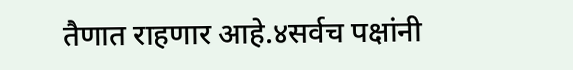तैणात राहणार आहे.४सर्वच पक्षांनी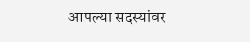आपल्या सदस्यांवर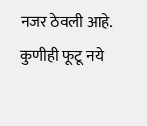नजर ठेवली आहे. कुणीही फूटू नये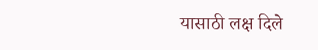यासाठी लक्ष दिले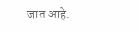जात आहे.